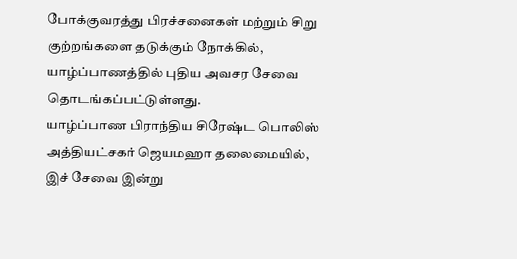போக்குவரத்து பிரச்சனைகள் மற்றும் சிறு குற்றங்களை தடுக்கும் நோக்கில், யாழ்ப்பாணத்தில் புதிய அவசர சேவை தொடங்கப்பட்டுள்ளது.
யாழ்ப்பாண பிராந்திய சிரேஷ்ட பொலிஸ் அத்தியட்சகர் ஜெயமஹா தலைமையில், இச் சேவை இன்று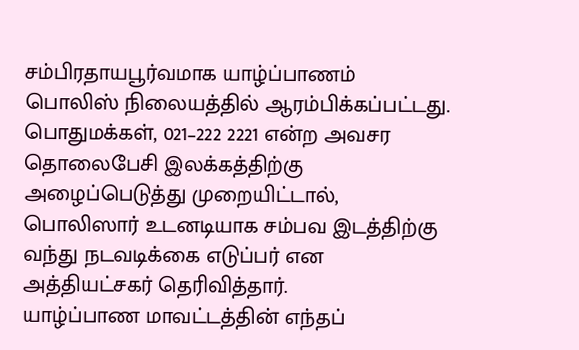சம்பிரதாயபூர்வமாக யாழ்ப்பாணம் பொலிஸ் நிலையத்தில் ஆரம்பிக்கப்பட்டது.
பொதுமக்கள், 021–222 2221 என்ற அவசர தொலைபேசி இலக்கத்திற்கு அழைப்பெடுத்து முறையிட்டால், பொலிஸார் உடனடியாக சம்பவ இடத்திற்கு வந்து நடவடிக்கை எடுப்பர் என அத்தியட்சகர் தெரிவித்தார்.
யாழ்ப்பாண மாவட்டத்தின் எந்தப்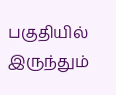பகுதியில் இருந்தும்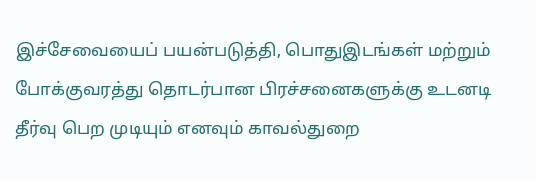இச்சேவையைப் பயன்படுத்தி, பொதுஇடங்கள் மற்றும் போக்குவரத்து தொடர்பான பிரச்சனைகளுக்கு உடனடி தீர்வு பெற முடியும் எனவும் காவல்துறை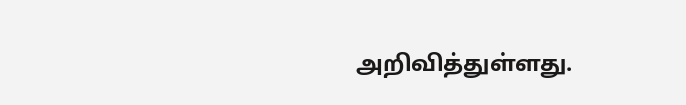அறிவித்துள்ளது.